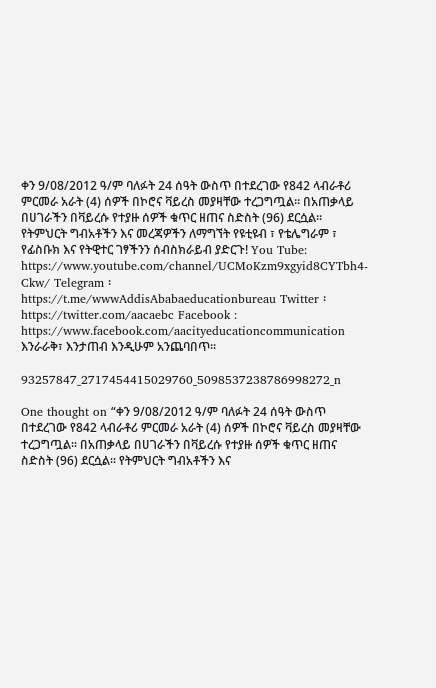ቀን 9/08/2012 ዓ/ም ባለፉት 24 ሰዓት ውስጥ በተደረገው የ842 ላብራቶሪ ምርመራ አራት (4) ሰዎች በኮሮና ቫይረስ መያዛቸው ተረጋግጧል፡፡ በአጠቃላይ በሀገራችን በቫይረሱ የተያዙ ሰዎች ቁጥር ዘጠና ስድስት (96) ደርሷል፡፡ የትምህርት ግብአቶችን እና መረጃዎችን ለማግኘት የዩቲዩብ ፣ የቴሌግራም ፣ የፊስቡክ እና የትዊተር ገፃችንን ሰብስክራይብ ያድርጉ! You Tube: https://www.youtube.com/channel/UCMoKzm9xgyid8CYTbh4-Ckw/ Telegram ፡ https://t.me/wwwAddisAbabaeducationbureau Twitter ፡ https://twitter.com/aacaebc Facebook : https://www.facebook.com/aacityeducationcommunication እንራራቅ፣ እንታጠብ እንዲሁም አንጨባበጥ፡፡

93257847_2717454415029760_5098537238786998272_n

One thought on “ቀን 9/08/2012 ዓ/ም ባለፉት 24 ሰዓት ውስጥ በተደረገው የ842 ላብራቶሪ ምርመራ አራት (4) ሰዎች በኮሮና ቫይረስ መያዛቸው ተረጋግጧል፡፡ በአጠቃላይ በሀገራችን በቫይረሱ የተያዙ ሰዎች ቁጥር ዘጠና ስድስት (96) ደርሷል፡፡ የትምህርት ግብአቶችን እና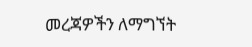መረጃዎችን ለማግኘት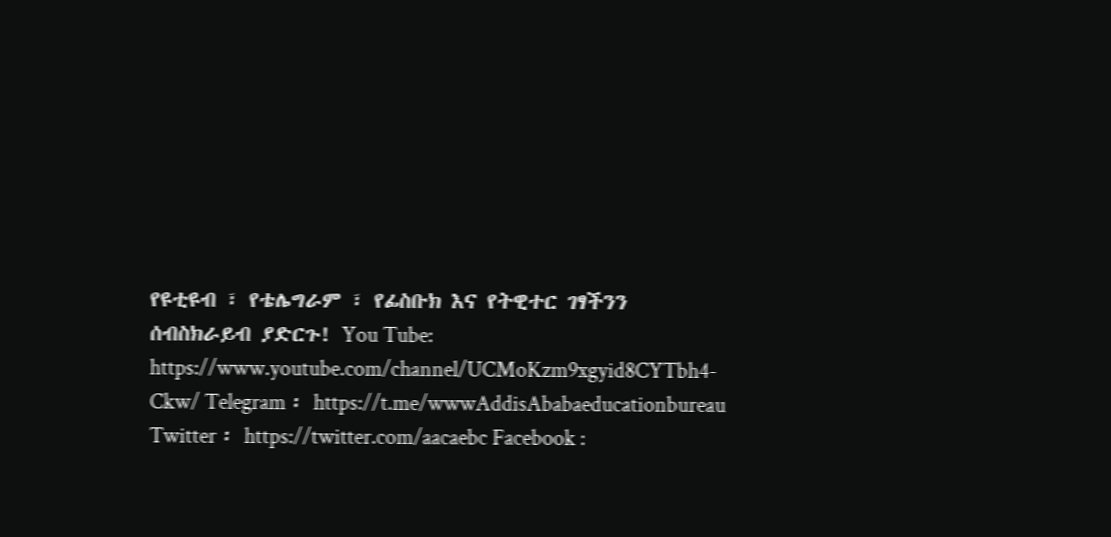የዩቲዩብ ፣ የቴሌግራም ፣ የፊስቡክ እና የትዊተር ገፃችንን ሰብስክራይብ ያድርጉ! You Tube: https://www.youtube.com/channel/UCMoKzm9xgyid8CYTbh4-Ckw/ Telegram ፡ https://t.me/wwwAddisAbabaeducationbureau Twitter ፡ https://twitter.com/aacaebc Facebook :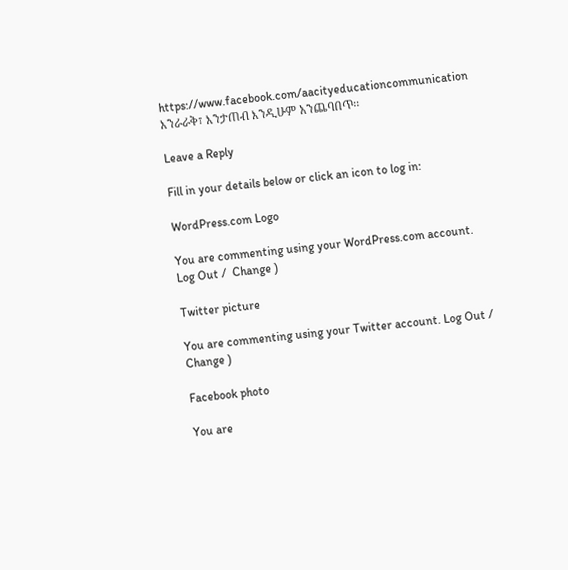https://www.facebook.com/aacityeducationcommunication እንራራቅ፣ እንታጠብ እንዲሁም አንጨባበጥ፡፡

Leave a Reply

Fill in your details below or click an icon to log in:

WordPress.com Logo

You are commenting using your WordPress.com account. Log Out /  Change )

Twitter picture

You are commenting using your Twitter account. Log Out /  Change )

Facebook photo

You are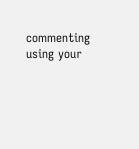commenting using your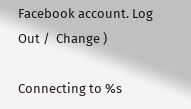Facebook account. Log Out /  Change )

Connecting to %s